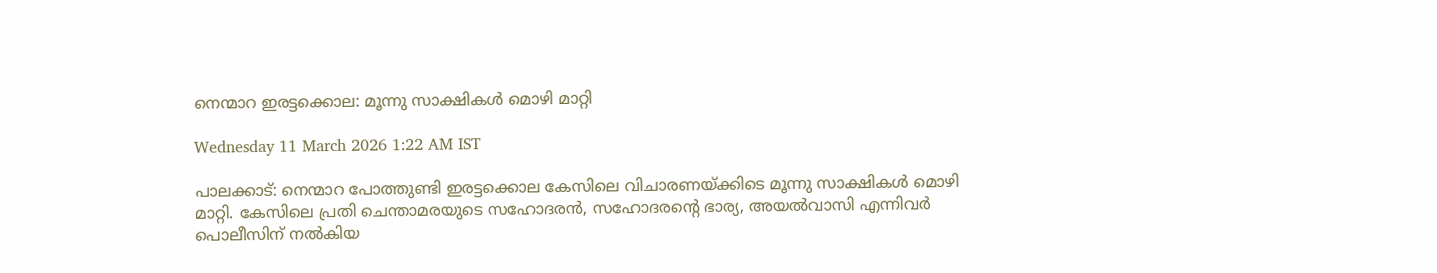നെന്മാറ ഇരട്ടക്കൊല: മൂന്നു സാക്ഷികൾ മൊഴി മാറ്റി

Wednesday 11 March 2026 1:22 AM IST

പാലക്കാട്: നെന്മാറ പോത്തുണ്ടി ഇരട്ടക്കൊല കേസിലെ വിചാരണയ്ക്കിടെ മൂന്നു സാക്ഷികൾ മൊഴി മാറ്റി. കേസിലെ പ്രതി ചെന്താമരയുടെ സഹോദരൻ, സഹോദരന്റെ ഭാര്യ, അയൽവാസി എന്നിവർ പൊലീസിന് നൽകിയ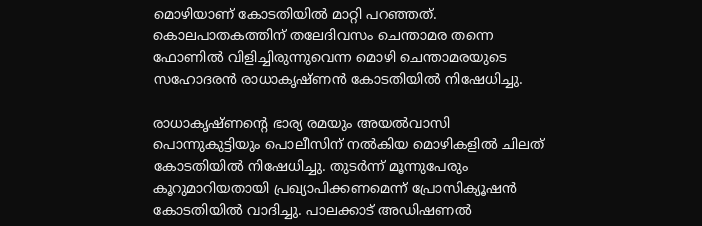മൊഴിയാണ് കോടതിയിൽ മാറ്റി പറഞ്ഞത്. കൊലപാതകത്തിന് തലേദിവസം ചെന്താമര തന്നെ ഫോണിൽ വിളിച്ചിരുന്നുവെന്ന മൊഴി ചെന്താമരയുടെ സഹോദരൻ രാധാകൃഷ്ണൻ കോടതിയിൽ നിഷേധിച്ചു.

രാധാകൃഷ്ണന്റെ ഭാര്യ രമയും അയൽവാസി പൊന്നുകുട്ടിയും പൊലീസിന് നൽകിയ മൊഴികളിൽ ചിലത് കോടതിയിൽ നിഷേധിച്ചു. തുടർന്ന് മൂന്നുപേരും കൂറുമാറിയതായി പ്രഖ്യാപിക്കണമെന്ന് പ്രോസിക്യൂഷൻ കോടതിയിൽ വാദിച്ചു. പാലക്കാട് അഡിഷണൽ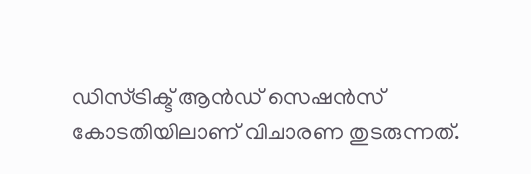ഡിസ്ട്രിക്ട് ആൻഡ് സെഷൻസ് കോടതിയിലാണ് വിചാരണ തുടരുന്നത്.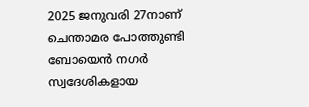2025 ജനുവരി 27നാണ് ചെന്താമര പോത്തുണ്ടി ബോയെൻ നഗർ സ്വദേശികളായ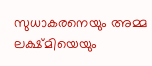സുധാകരനെയും അമ്മ ലക്ഷ്മിയെയും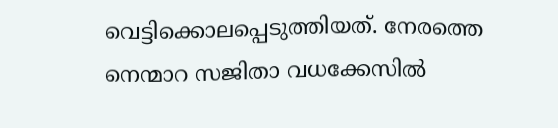വെട്ടിക്കൊലപ്പെടുത്തിയത്. നേരത്തെ നെന്മാറ സജിതാ വധക്കേസിൽ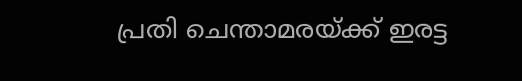പ്രതി ചെന്താമരയ്ക്ക് ഇരട്ട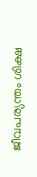ജീവപര്യന്തം ശിക്ഷ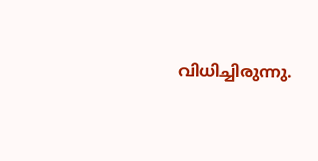വിധിച്ചിരുന്നു.